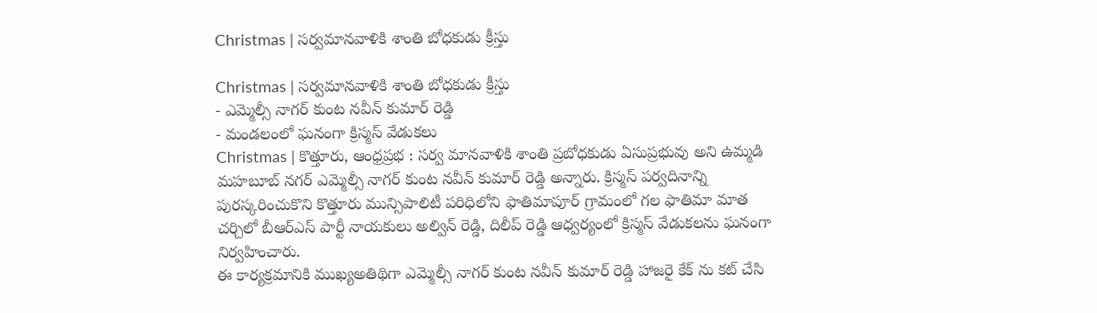Christmas | సర్వమానవాళికి శాంతి బోధకుడు క్రీస్తు

Christmas | సర్వమానవాళికి శాంతి బోధకుడు క్రీస్తు
- ఎమ్మెల్సీ నాగర్ కుంట నవీన్ కుమార్ రెడ్డి
- మండలంలో ఘనంగా క్రిస్మస్ వేడుకలు
Christmas | కొత్తూరు, ఆంధ్రప్రభ : సర్వ మానవాళికి శాంతి ప్రబోధకుడు ఏసుప్రభువు అని ఉమ్మడి మహబూబ్ నగర్ ఎమ్మెల్సీ నాగర్ కుంట నవీన్ కుమార్ రెడ్డి అన్నారు. క్రిస్మస్ పర్వదినాన్ని పురస్కరించుకొని కొత్తూరు మున్సిపాలిటీ పరిధిలోని ఫాతిమాపూర్ గ్రామంలో గల ఫాతిమా మాత చర్చిలో బీఆర్ఎస్ పార్టీ నాయకులు అల్విన్ రెడ్డి, దిలీప్ రెడ్డి ఆధ్వర్యంలో క్రిస్మస్ వేడుకలను ఘనంగా నిర్వహించారు.
ఈ కార్యక్రమానికి ముఖ్యఅతిథిగా ఎమ్మెల్సీ నాగర్ కుంట నవీన్ కుమార్ రెడ్డి హాజరై కేక్ ను కట్ చేసి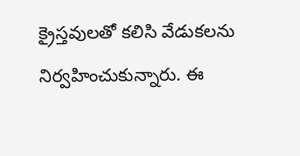క్రైస్తవులతో కలిసి వేడుకలను నిర్వహించుకున్నారు. ఈ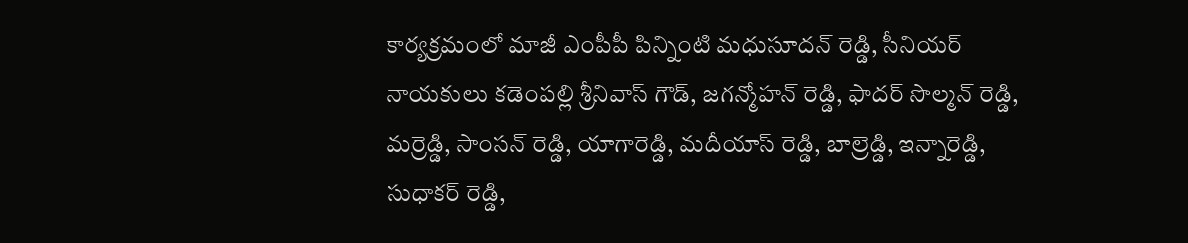కార్యక్రమంలో మాజీ ఎంపీపీ పిన్నింటి మధుసూదన్ రెడ్డి, సీనియర్ నాయకులు కడెంపల్లి శ్రీనివాస్ గౌడ్, జగన్మోహన్ రెడ్డి, ఫాదర్ సొల్మన్ రెడ్డి, మర్రెడ్డి, సాంసన్ రెడ్డి, యాగారెడ్డి, మదీయాస్ రెడ్డి, బాల్రెడ్డి, ఇన్నారెడ్డి, సుధాకర్ రెడ్డి,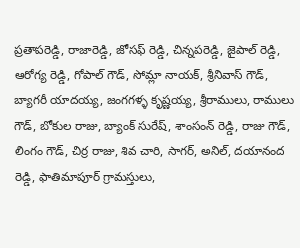ప్రతాపరెడ్డి, రాజారెడ్డి, జోసఫ్ రెడ్డి, చిన్నపరెడ్డి, జైపాల్ రెడ్డి, ఆరోగ్య రెడ్డి, గోపాల్ గౌడ్, సోమ్లా నాయక్, శ్రీనివాస్ గౌడ్, బ్యాగరీ యాదయ్య, జంగగళ్ళ కృష్ణయ్య, శ్రీరాములు, రాములు గౌడ్, బోకుల రాజు, బ్యాంక్ సురేష్, శాంసంన్ రెడ్డి, రాజు గౌడ్, లింగం గౌడ్, చిర్ర రాజు, శివ చారి, సాగర్, అనిల్, దయానంద రెడ్డి, ఫాతిమాపూర్ గ్రామస్తులు,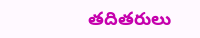తదితరులు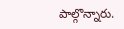పాల్గొన్నారు.